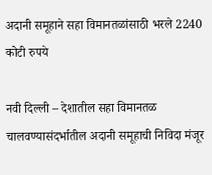अदानी समूहाने सहा विमानतळांसाठी भरले 2240 कोटी रुपये

नवी दिल्ली – देशातील सहा विमानतळ चालवण्यासंदर्भातील अदानी समूहाची निविदा मंजूर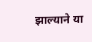झाल्याने या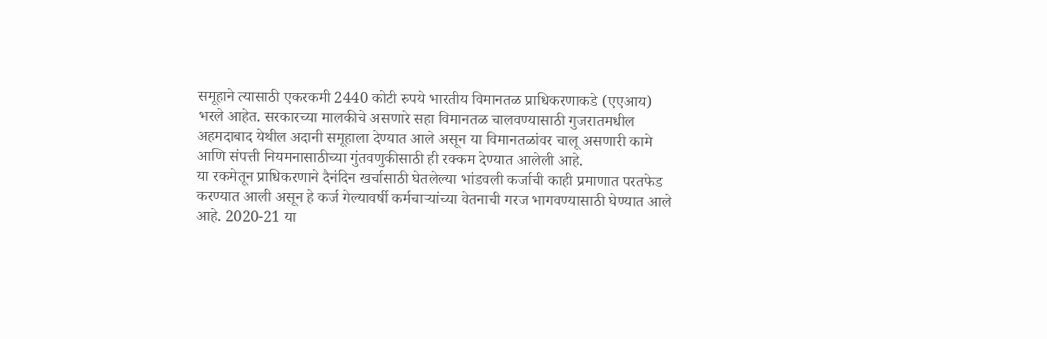समूहाने त्यासाठी एकरकमी 2440 कोटी रुपये भारतीय विमानतळ प्राधिकरणाकडे (एएआय) भरले आहेत. सरकारच्या मालकीचे असणारे सहा विमानतळ चालवण्यासाठी गुजरातमधील अहमदाबाद येथील अदानी समूहाला देण्यात आले असून या विमानतळांवर चालू असणारी कामे आणि संपत्ती नियमनासाठीच्या गुंतवणुकीसाठी ही रक्कम देण्यात आलेली आहे.
या रकमेतून प्राधिकरणाने दैनंदिन खर्चासाठी घेतलेल्या भांडवली कर्जाची काही प्रमाणात परतफेड करण्यात आली असून हे कर्ज गेल्यावर्षी कर्मचाऱ्यांच्या वेतनाची गरज भागवण्यासाठी घेण्यात आले आहे. 2020-21 या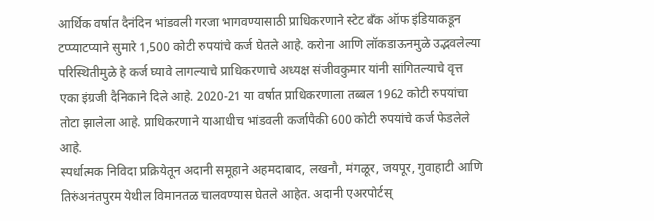आर्थिक वर्षात दैनंदिन भांडवली गरजा भागवण्यासाठी प्राधिकरणाने स्टेट बँक ऑफ इंडियाकडून टप्प्याटप्याने सुमारे 1,500 कोटी रुपयांचे कर्ज घेतले आहे. करोना आणि लॉकडाऊनमुळे उद्भवलेल्या परिस्थितीमुळे हे कर्ज घ्यावे लागल्याचे प्राधिकरणाचे अध्यक्ष संजीवकुमार यांनी सांगितल्याचे वृत्त एका इंग्रजी दैनिकाने दिले आहे. 2020-21 या वर्षात प्राधिकरणाला तब्बल 1962 कोटी रुपयांचा तोटा झालेला आहे. प्राधिकरणाने याआधीच भांडवली कर्जापैकी 600 कोटी रुपयांचे कर्ज फेडलेले आहे.
स्पर्धात्मक निविदा प्रक्रियेतून अदानी समूहाने अहमदाबाद, लखनौ, मंगळूर, जयपूर, गुवाहाटी आणि तिरुंअनंतपुरम येथील विमानतळ चालवण्यास घेतले आहेत. अदानी एअरपोर्टस्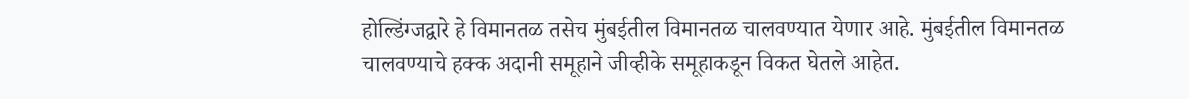होल्डिंग्जद्वारे हे विमानतळ तसेच मुंबईतील विमानतळ चालवण्यात येणार आहे. मुंबईतील विमानतळ चालवण्याचे हक्क अदानी समूहाने जीव्हीके समूहाकडून विकत घेतले आहेत.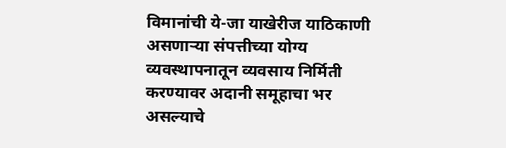विमानांची ये-जा याखेरीज याठिकाणी असणाऱ्या संपत्तीच्या योग्य व्यवस्थापनातून व्यवसाय निर्मिती करण्यावर अदानी समूहाचा भर असल्याचे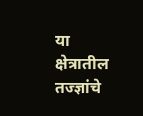या क्षेत्रातील तज्ज्ञांचे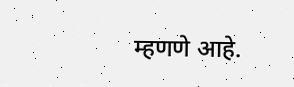म्हणणे आहे.